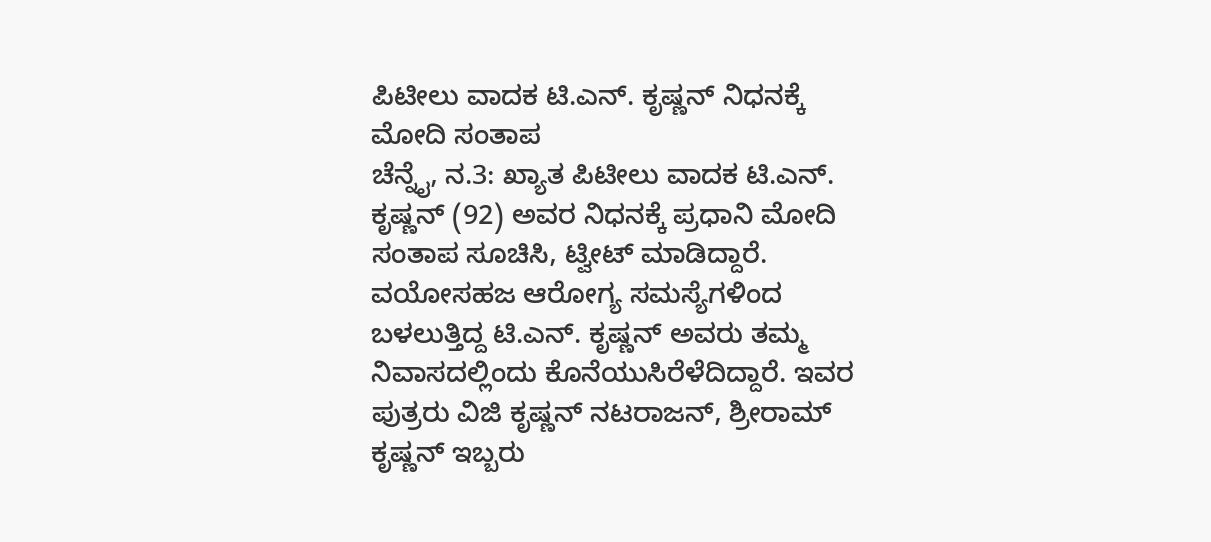ಪಿಟೀಲು ವಾದಕ ಟಿ.ಎನ್. ಕೃಷ್ಣನ್ ನಿಧನಕ್ಕೆ ಮೋದಿ ಸಂತಾಪ
ಚೆನ್ನೈ, ನ.3: ಖ್ಯಾತ ಪಿಟೀಲು ವಾದಕ ಟಿ.ಎನ್. ಕೃಷ್ಣನ್ (92) ಅವರ ನಿಧನಕ್ಕೆ ಪ್ರಧಾನಿ ಮೋದಿ ಸಂತಾಪ ಸೂಚಿಸಿ, ಟ್ವೀಟ್ ಮಾಡಿದ್ದಾರೆ. ವಯೋಸಹಜ ಆರೋಗ್ಯ ಸಮಸ್ಯೆಗಳಿಂದ ಬಳಲುತ್ತಿದ್ದ ಟಿ.ಎನ್. ಕೃಷ್ಣನ್ ಅವರು ತಮ್ಮ ನಿವಾಸದಲ್ಲಿಂದು ಕೊನೆಯುಸಿರೆಳೆದಿದ್ದಾರೆ. ಇವರ ಪುತ್ರರು ವಿಜಿ ಕೃಷ್ಣನ್ ನಟರಾಜನ್, ಶ್ರೀರಾಮ್ ಕೃಷ್ಣನ್ ಇಬ್ಬರು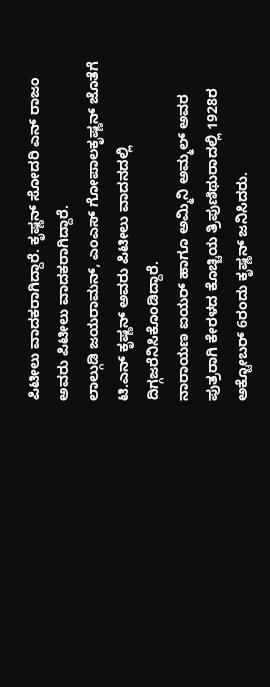ಪಿಟೀಲು ವಾದಕರಾಗಿದ್ದಾರೆ. ಕೃಷ್ಣನ್ ಸೋದರಿ ಎನ್ ರಾಜಂ ಅವರು ಪಿಟೀಲು ವಾದಕರಾಗಿದ್ದಾರೆ.
ಲಾಲ್ಗುಡಿ ಜಯರಾಮನ್, ಎಂಎಸ್ ಗೋಪಾಲಕೃಷ್ಣನ್ ಜೊತೆಗೆ ಟಿ.ಎನ್ ಕೃಷ್ಣನ್ ಅವರು ಪಿಟೀಲು ವಾದನದಲ್ಲಿ ದಿಗ್ಗಜರೆನಿಸಿಕೊಂಡಿದ್ದಾರೆ.
ನಾರಾಯಣ ಐಯರ್ ಹಾಗೂ ಅಮ್ಮಿನಿ ಅಮ್ಮಲ್ ಅವರ ಪುತ್ರರಾಗಿ ಕೇರಳದ ಕೊಚ್ಚಿಯ ತ್ರಿಪುಣಿಥುರಾದಲ್ಲಿ 1928ರ ಅಕ್ಟೋಬರ್ 6ರಂದು ಕೃಷ್ಣನ್ ಜನಿಸಿದರು.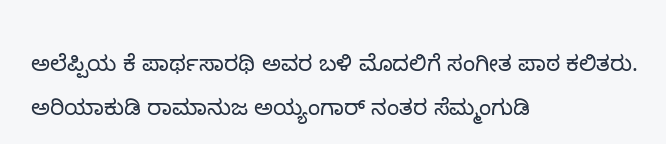ಅಲೆಪ್ಪಿಯ ಕೆ ಪಾರ್ಥಸಾರಥಿ ಅವರ ಬಳಿ ಮೊದಲಿಗೆ ಸಂಗೀತ ಪಾಠ ಕಲಿತರು. ಅರಿಯಾಕುಡಿ ರಾಮಾನುಜ ಅಯ್ಯಂಗಾರ್ ನಂತರ ಸೆಮ್ಮಂಗುಡಿ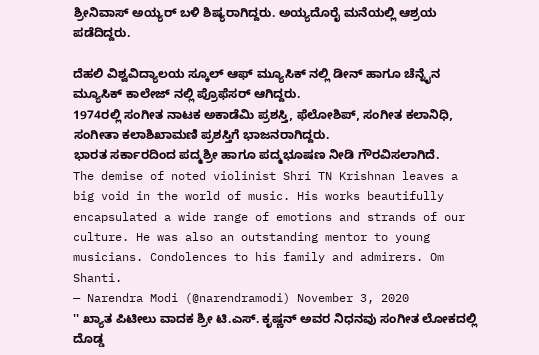ಶ್ರೀನಿವಾಸ್ ಅಯ್ಯರ್ ಬಳಿ ಶಿಷ್ಯರಾಗಿದ್ದರು. ಅಯ್ಯದೊರೈ ಮನೆಯಲ್ಲಿ ಆಶ್ರಯ ಪಡೆದಿದ್ದರು.

ದೆಹಲಿ ವಿಶ್ವವಿದ್ಯಾಲಯ ಸ್ಕೂಲ್ ಆಫ್ ಮ್ಯೂಸಿಕ್ ನಲ್ಲಿ ಡೀನ್ ಹಾಗೂ ಚೆನ್ನೈನ ಮ್ಯೂಸಿಕ್ ಕಾಲೇಜ್ ನಲ್ಲಿ ಪ್ರೊಫೆಸರ್ ಆಗಿದ್ದರು.
1974ರಲ್ಲಿ ಸಂಗೀತ ನಾಟಕ ಅಕಾಡೆಮಿ ಪ್ರಶಸ್ತಿ, ಫೆಲೋಶಿಪ್, ಸಂಗೀತ ಕಲಾನಿಧಿ, ಸಂಗೀತಾ ಕಲಾಶಿಖಾಮಣಿ ಪ್ರಶಸ್ತಿಗೆ ಭಾಜನರಾಗಿದ್ದರು.
ಭಾರತ ಸರ್ಕಾರದಿಂದ ಪದ್ಮಶ್ರೀ ಹಾಗೂ ಪದ್ಮಭೂಷಣ ನೀಡಿ ಗೌರವಿಸಲಾಗಿದೆ.
The demise of noted violinist Shri TN Krishnan leaves a big void in the world of music. His works beautifully encapsulated a wide range of emotions and strands of our culture. He was also an outstanding mentor to young musicians. Condolences to his family and admirers. Om Shanti.
— Narendra Modi (@narendramodi) November 3, 2020
'' ಖ್ಯಾತ ಪಿಟೀಲು ವಾದಕ ಶ್ರೀ ಟಿ.ಎಸ್. ಕೃಷ್ಣನ್ ಅವರ ನಿಧನವು ಸಂಗೀತ ಲೋಕದಲ್ಲಿ ದೊಡ್ಡ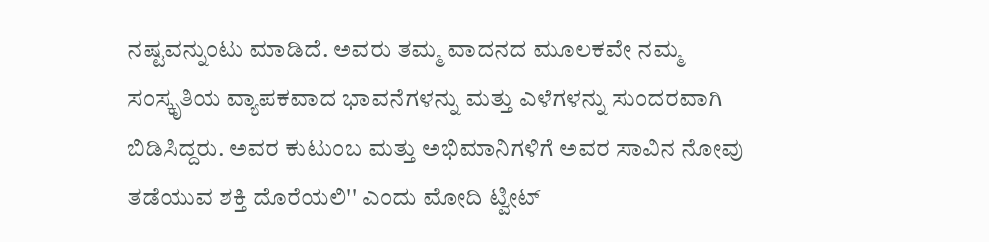ನಷ್ಟವನ್ನುಂಟು ಮಾಡಿದೆ. ಅವರು ತಮ್ಮ ವಾದನದ ಮೂಲಕವೇ ನಮ್ಮ ಸಂಸ್ಕೃತಿಯ ವ್ಯಾಪಕವಾದ ಭಾವನೆಗಳನ್ನು ಮತ್ತು ಎಳೆಗಳನ್ನು ಸುಂದರವಾಗಿ ಬಿಡಿಸಿದ್ದರು. ಅವರ ಕುಟುಂಬ ಮತ್ತು ಅಭಿಮಾನಿಗಳಿಗೆ ಅವರ ಸಾವಿನ ನೋವು ತಡೆಯುವ ಶಕ್ತಿ ದೊರೆಯಲಿ'' ಎಂದು ಮೋದಿ ಟ್ವೀಟ್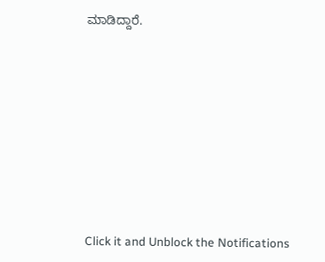ಮಾಡಿದ್ದಾರೆ.












Click it and Unblock the Notifications